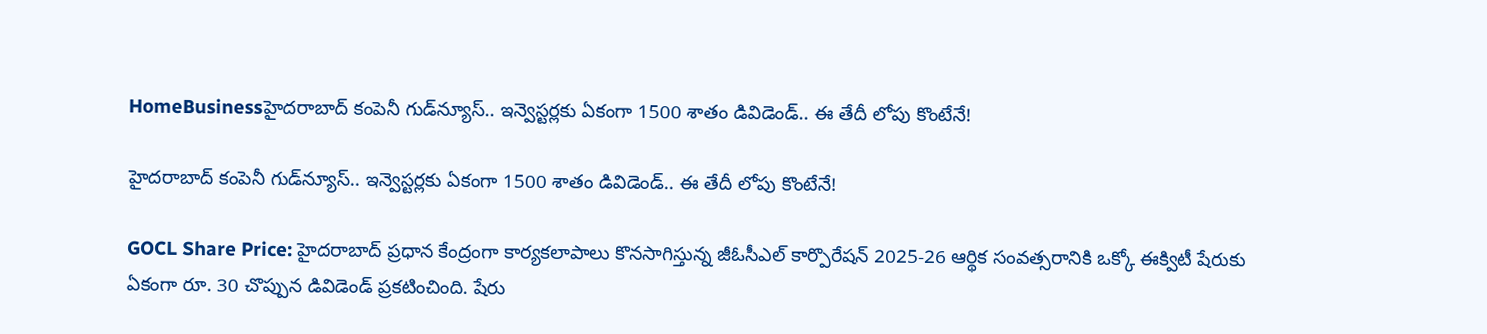HomeBusinessహైదరాబాద్ కంపెనీ గుడ్‌న్యూస్.. ఇన్వెస్టర్లకు ఏకంగా 1500 శాతం డివిడెండ్.. ఈ తేదీ లోపు కొంటేనే!

హైదరాబాద్ కంపెనీ గుడ్‌న్యూస్.. ఇన్వెస్టర్లకు ఏకంగా 1500 శాతం డివిడెండ్.. ఈ తేదీ లోపు కొంటేనే!

GOCL Share Price: హైదరాబాద్ ప్రధాన కేంద్రంగా కార్యకలాపాలు కొనసాగిస్తున్న జీఓసీఎల్ కార్పొరేషన్ 2025-26 ఆర్థిక సంవత్సరానికి ఒక్కో ఈక్విటీ షేరుకు ఏకంగా రూ. 30 చొప్పున డివిడెండ్ ప్రకటించింది. షేరు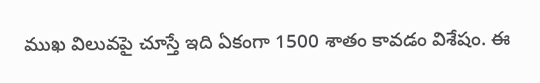ముఖ విలువపై చూస్తే ఇది ఏకంగా 1500 శాతం కావడం విశేషం. ఈ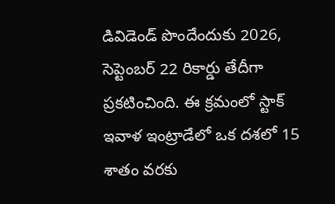డివిడెండ్ పొందేందుకు 2026, సెప్టెంబర్ 22 రికార్డు తేదీగా ప్రకటించింది. ఈ క్రమంలో స్టాక్ ఇవాళ ఇంట్రాడేలో ఒక దశలో 15 శాతం వరకు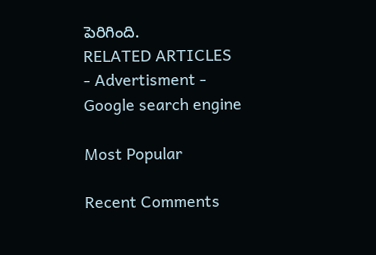పెరిగింది.
RELATED ARTICLES
- Advertisment -
Google search engine

Most Popular

Recent Comments